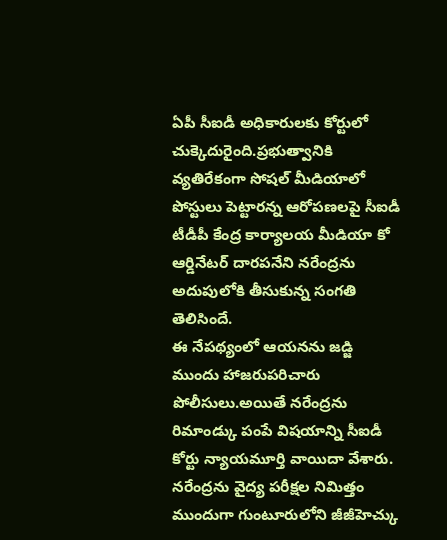ఏపీ సీఐడీ అధికారులకు కోర్టులో చుక్కెదురైంది.ప్రభుత్వానికి వ్యతిరేకంగా సోషల్ మీడియాలో పోస్టులు పెట్టారన్న ఆరోపణలపై సీఐడీ టీడీపీ కేంద్ర కార్యాలయ మీడియా కో ఆర్డినేటర్ దారపనేని నరేంద్రను అదుపులోకి తీసుకున్న సంగతి తెలిసిందే.
ఈ నేపథ్యంలో ఆయనను జడ్జి ముందు హాజరుపరిచారు పోలీసులు.అయితే నరేంద్రను రిమాండ్కు పంపే విషయాన్ని సీఐడీ కోర్టు న్యాయమూర్తి వాయిదా వేశారు.
నరేంద్రను వైద్య పరీక్షల నిమిత్తం ముందుగా గుంటూరులోని జీజీహెచ్కు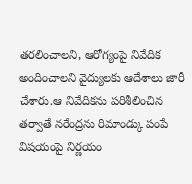తరలించాలని, ఆరోగ్యంపై నివేదిక అందించాలని వైద్యులకు ఆదేశాలు జారీ చేశారు.ఆ నివేదికను పరిశీలించిన తర్వాతే నరేంద్రను రిమాండ్కు పంపే విషయంపై నిర్ణయం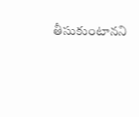తీసుకుంటానని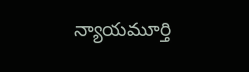న్యాయమూర్తి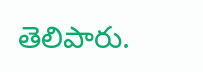తెలిపారు.